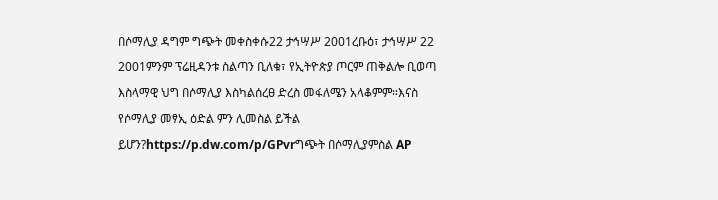በሶማሊያ ዳግም ግጭት መቀስቀሱ22 ታኅሣሥ 2001ረቡዕ፣ ታኅሣሥ 22 2001ምንም ፕሬዚዳንቱ ስልጣን ቢለቁ፣ የኢትዮጵያ ጦርም ጠቅልሎ ቢወጣ እስላማዊ ህግ በሶማሊያ እስካልሰረፀ ድረስ መፋለሜን አላቆምም።እናስ የሶማሊያ መፃኢ ዕድል ምን ሊመስል ይችል ይሆን?https://p.dw.com/p/GPvrግጭት በሶማሊያምስል AP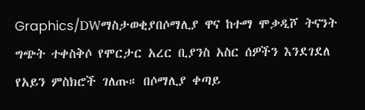Graphics/DWማስታወቂያበሶማሊያ ዋና ከተማ ሞቃዲሾ ትናንት ግጭት ተቀስቅሶ የሞርታር አረር ቢያንስ አስር ሰዎችን እንደገደለ የአይን ምስክሮች ገለጡ። በሶማሊያ ቀጣይ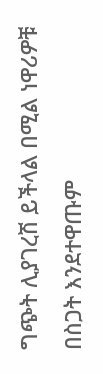ግጭት ሊያገረሽ ይችላል በሚል ነዋሪዎቹ በስጋት እንደተዋጡም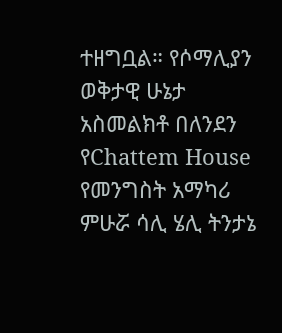ተዘግቧል። የሶማሊያን ወቅታዊ ሁኔታ አስመልክቶ በለንደን የChattem House የመንግስት አማካሪ ምሁሯ ሳሊ ሄሊ ትንታኔ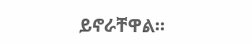ይኖራቸዋል።